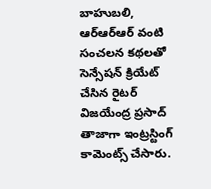బాహుబలి, ఆర్ఆర్ఆర్ వంటి సంచలన కథలతో సెన్సేషన్ క్రియేట్ చేసిన రైటర్ విజయేంద్ర ప్రసాద్ తాజాగా ఇంట్రస్టింగ్ కామెంట్స్ చేసారు.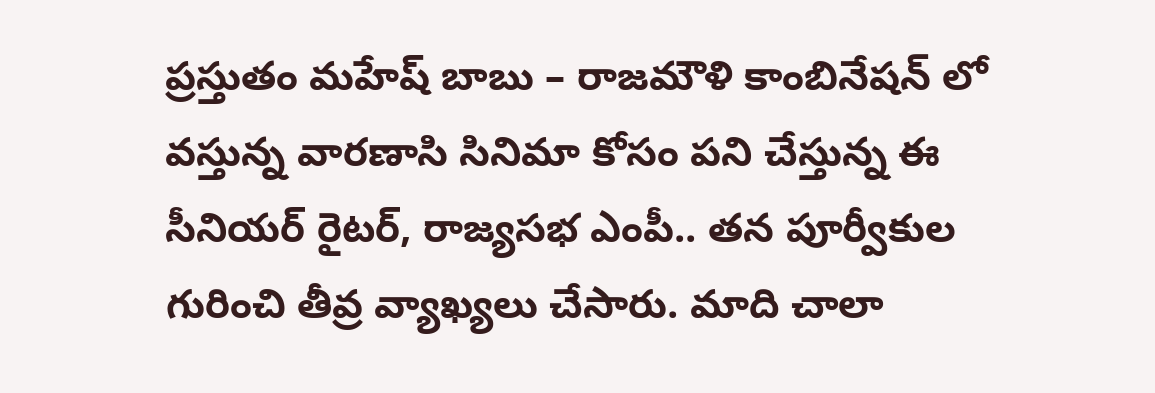ప్రస్తుతం మహేష్ బాబు – రాజమౌళి కాంబినేషన్ లో వస్తున్న వారణాసి సినిమా కోసం పని చేస్తున్న ఈ సీనియర్ రైటర్, రాజ్యసభ ఎంపీ.. తన పూర్వీకుల గురించి తీవ్ర వ్యాఖ్యలు చేసారు. మాది చాలా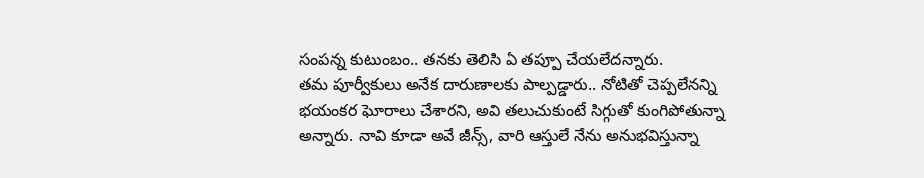సంపన్న కుటుంబం.. తనకు తెలిసి ఏ తప్పూ చేయలేదన్నారు.
తమ పూర్వీకులు అనేక దారుణాలకు పాల్పడ్డారు.. నోటితో చెప్పలేనన్ని భయంకర ఘోరాలు చేశారని, అవి తలుచుకుంటే సిగ్గుతో కుంగిపోతున్నా అన్నారు. నావి కూడా అవే జీన్స్, వారి ఆస్తులే నేను అనుభవిస్తున్నా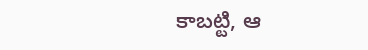కాబట్టి, ఆ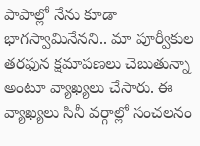పాపాల్లో నేను కూడా భాగస్వామినేనని.. మా పూర్వీకుల తరఫున క్షమాపణలు చెబుతున్నా అంటూ వ్యాఖ్యలు చేసారు. ఈ వ్యాఖ్యలు సినీ వర్గాల్లో సంచలనం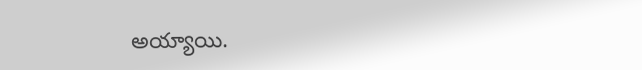అయ్యాయి.